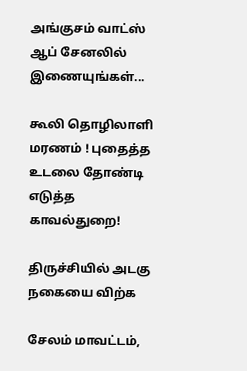அங்குசம் வாட்ஸ் ஆப் சேனலில் இணையுங்கள்...

கூலி தொழிலாளி மரணம் ! புதைத்த உடலை தோண்டி எடுத்த காவல்துறை!

திருச்சியில் அடகு நகையை விற்க

சேலம் மாவட்டம்,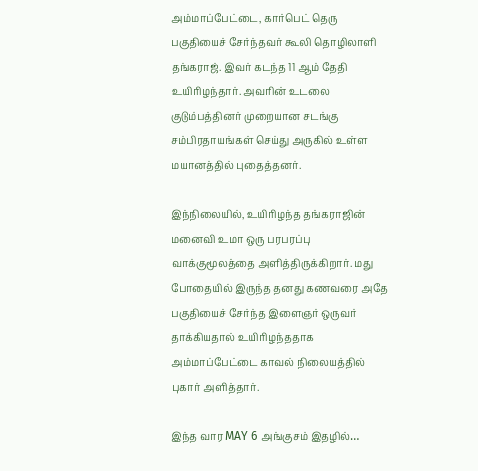அம்மாப்பேட்டை, கார்பெட் தெரு பகுதியைச் சேர்ந்தவர் கூலி தொழிலாளி தங்கராஜ். இவர் கடந்த 11 ஆம் தேதி உயிரிழந்தார். அவரின் உடலை குடும்பத்தினர் முறையான சடங்கு சம்பிரதாயங்கள் செய்து அருகில் உள்ள மயானத்தில் புதைத்தனர்.

இந்நிலையில், உயிரிழந்த தங்கராஜின் மனைவி உமா ஒரு பரபரப்பு வாக்குமூலத்தை அளித்திருக்கிறார். மது போதையில் இருந்த தனது கணவரை அதே பகுதியைச் சேர்ந்த இளைஞர் ஒருவர் தாக்கியதால் உயிரிழந்ததாக அம்மாப்பேட்டை காவல் நிலையத்தில் புகார் அளித்தார்.

இந்த வார MAY 6 அங்குசம் இதழில்…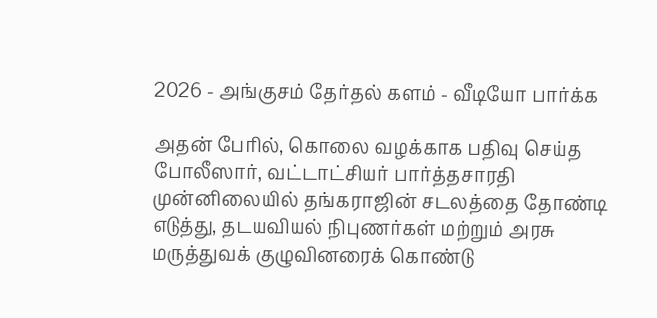2026 - அங்குசம் தேர்தல் களம் - வீடியோ பார்க்க

அதன் பேரில், கொலை வழக்காக பதிவு செய்த போலீஸார், வட்டாட்சியர் பார்த்தசாரதி முன்னிலையில் தங்கராஜின் சடலத்தை தோண்டி எடுத்து, தடயவியல் நிபுணர்கள் மற்றும் அரசு மருத்துவக் குழுவினரைக் கொண்டு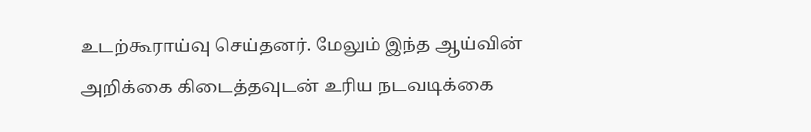உடற்கூராய்வு செய்தனர். மேலும் இந்த ஆய்வின் அறிக்கை கிடைத்தவுடன் உரிய நடவடிக்கை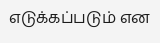எடுக்கப்படும் என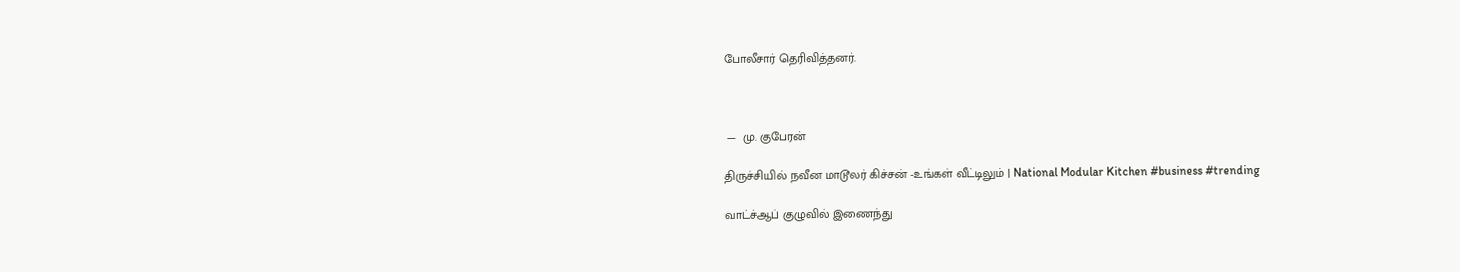போலீசார் தெரிவித்தனர்.



 —  மு. குபேரன்

திருச்சியில் நவீன மாடூலர் கிச்சன் -உங்கள் வீட்டிலும் | National Modular Kitchen #business #trending

வாட்ச்ஆப் குழுவில் இணைந்து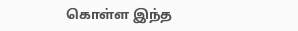கொள்ள இந்த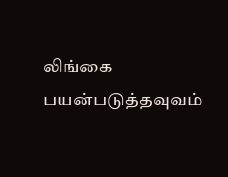லிங்கை பயன்படுத்தவுவம்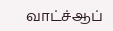வாட்ச்ஆப்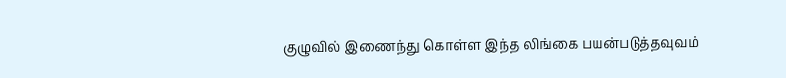குழுவில் இணைந்து கொள்ள இந்த லிங்கை பயன்படுத்தவுவம்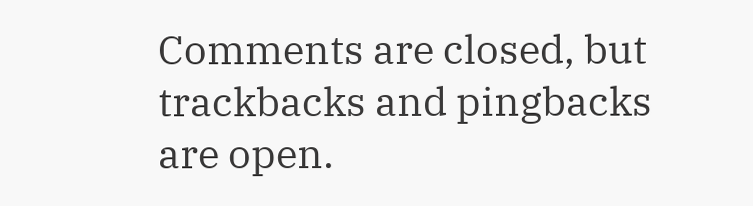Comments are closed, but trackbacks and pingbacks are open.